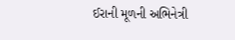ઈરાની મૂળની અભિનેત્રી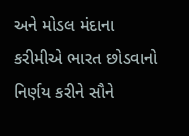અને મોડલ મંદાના કરીમીએ ભારત છોડવાનો નિર્ણય કરીને સૌને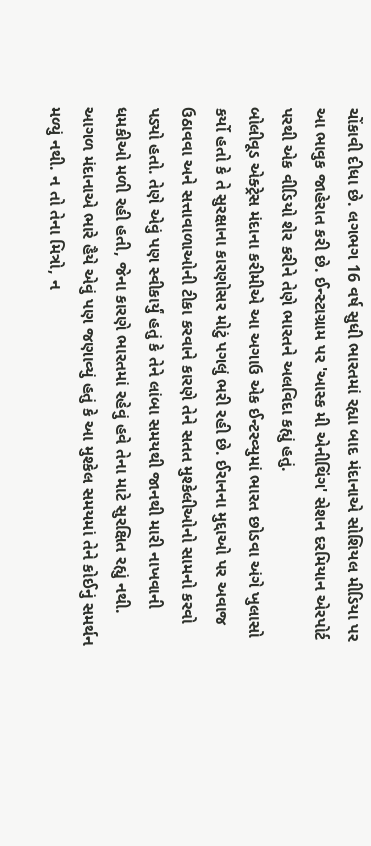ચોંકાવી દીધા છે. લગભગ 16 વર્ષ સુધી ભારતમાં રહ્યા બાદ મંદાનાએ સોશિયલ મીડિયા પર આ ભાવુક જાહેરાત કરી છે. ઈન્સ્ટાગ્રામ પર 'આસ્ક મી એનીથિંગ' સેશન દરમિયાન એરપોર્ટ પરથી એક વીડિયો શેર કરીને તેણે ભારતને અલવિદા કહ્યું હતું.
બોલીવૂડ એક્ટ્રેસ મંદાના કરીમીએ આ અગાઉ એક ઈન્ટરવ્યુમાં ભારત છોડવા અંગે ખુલાસો કર્યો હતો કે તે સુરક્ષાના કારણોસર મોટું પગલું ભરી રહી છે. ઈરાનના મુદ્દાઓ પર અવાજ ઉઠાવવા અને સત્તાવાળાઓની ટીકા કરવાને કારણે તેને સતત મુશ્કેલીઓનો સામનો કરવો પડ્યો હતો. તેણે એવું પણ સ્વીકાર્યું હતું કે તેને લાંબા સમયથી જાનથી મારી નાખવાની ધમકીઓ મળી રહી હતી, જેના કારણે ભારતમાં રહેવું હવે તેના માટે સુરક્ષિત રહ્યું નથી.
આગળ મંદાનાએ ભારે હૈયે એવું પણ જણાવ્યું હતું કે આ મુશ્કેલ સમયમાં તેને કોઈનું સમર્થન મળ્યું નથી. ન તો તેના મિત્રો, ન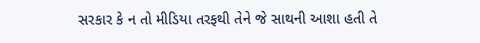સરકાર કે ન તો મીડિયા તરફથી તેને જે સાથની આશા હતી તે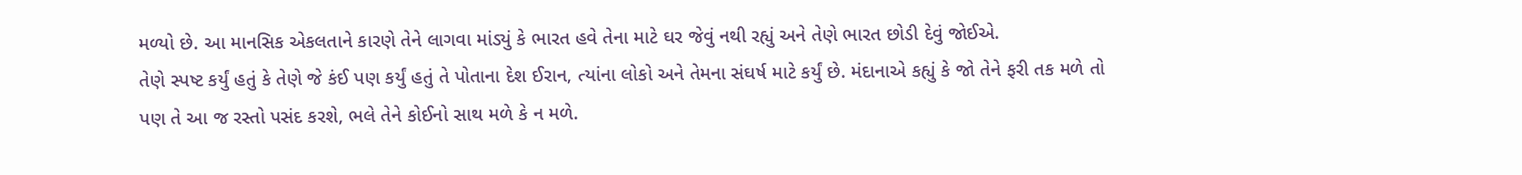મળ્યો છે. આ માનસિક એકલતાને કારણે તેને લાગવા માંડ્યું કે ભારત હવે તેના માટે ઘર જેવું નથી રહ્યું અને તેણે ભારત છોડી દેવું જોઈએ.
તેણે સ્પષ્ટ કર્યું હતું કે તેણે જે કંઈ પણ કર્યું હતું તે પોતાના દેશ ઈરાન, ત્યાંના લોકો અને તેમના સંઘર્ષ માટે કર્યું છે. મંદાનાએ કહ્યું કે જો તેને ફરી તક મળે તો પણ તે આ જ રસ્તો પસંદ કરશે, ભલે તેને કોઈનો સાથ મળે કે ન મળે.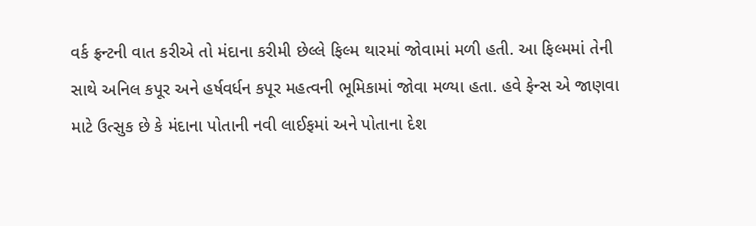વર્ક ફ્રન્ટની વાત કરીએ તો મંદાના કરીમી છેલ્લે ફિલ્મ થારમાં જોવામાં મળી હતી. આ ફિલ્મમાં તેની સાથે અનિલ કપૂર અને હર્ષવર્ધન કપૂર મહત્વની ભૂમિકામાં જોવા મળ્યા હતા. હવે ફેન્સ એ જાણવા માટે ઉત્સુક છે કે મંદાના પોતાની નવી લાઈફમાં અને પોતાના દેશ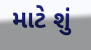માટે શું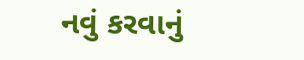નવું કરવાનું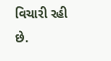વિચારી રહી છે.